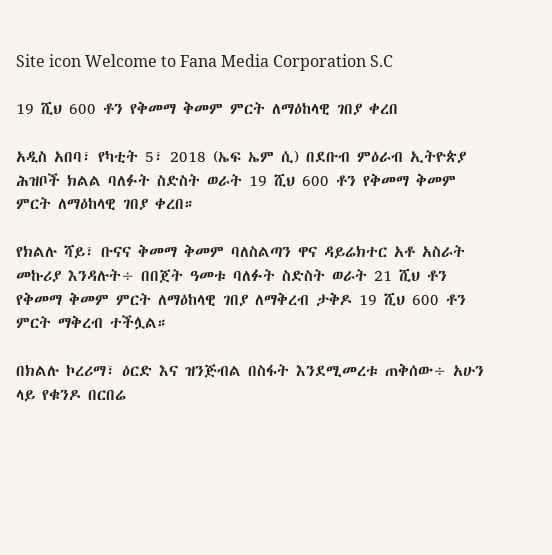Site icon Welcome to Fana Media Corporation S.C

19 ሺህ 600 ቶን የቅመማ ቅመም ምርት ለማዕከላዊ ገበያ ቀረበ

አዲስ አበባ፣ የካቲት 5፣ 2018 (ኤፍ ኤም ሲ) በደቡብ ምዕራብ ኢትዮጵያ ሕዝቦች ክልል ባለፉት ስድስት ወራት 19 ሺህ 600 ቶን የቅመማ ቅመም ምርት ለማዕከላዊ ገበያ ቀረበ።

የክልሉ ሻይ፣ ቡናና ቅመማ ቅመም ባለስልጣን ዋና ዳይሬክተር አቶ አስራት መኩሪያ እንዳሉት÷ በበጀት ዓመቱ ባለፉት ስድስት ወራት 21 ሺህ ቶን የቅመማ ቅመም ምርት ለማዕከላዊ ገበያ ለማቅረብ ታቅዶ 19 ሺህ 600 ቶን ምርት ማቅረብ ተችሏል።

በክልሉ ኮረሪማ፣ ዕርድ እና ዝንጅብል በስፋት እንደሚመረቱ ጠቅሰው÷ አሁን ላይ የቁንዶ በርበሬ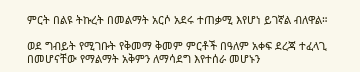ምርት በልዩ ትኩረት በመልማት አርሶ አደሩ ተጠቃሚ እየሆነ ይገኛል ብለዋል።

ወደ ግብይት የሚገቡት የቅመማ ቅመም ምርቶች በዓለም አቀፍ ደረጃ ተፈላጊ በመሆናቸው የማልማት አቅምን ለማሳደግ እየተሰራ መሆኑን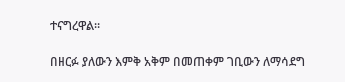ተናግረዋል።

በዘርፉ ያለውን እምቅ አቅም በመጠቀም ገቢውን ለማሳደግ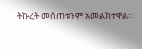ትኩረት መሰጠቱንም አመልክተዋል።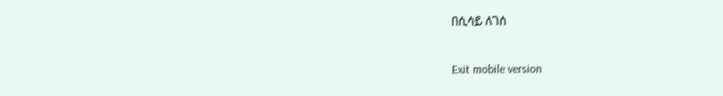በሲሳይ ለገሰ

Exit mobile version